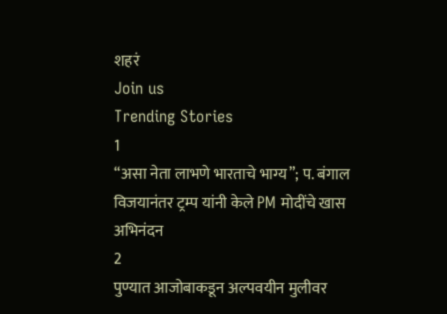शहरं
Join us
Trending Stories
1
“असा नेता लाभणे भारताचे भाग्य”; प. बंगाल विजयानंतर ट्रम्प यांनी केले PM मोदींचे खास अभिनंदन
2
पुण्यात आजोबाकडून अल्पवयीन मुलीवर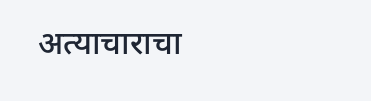अत्याचाराचा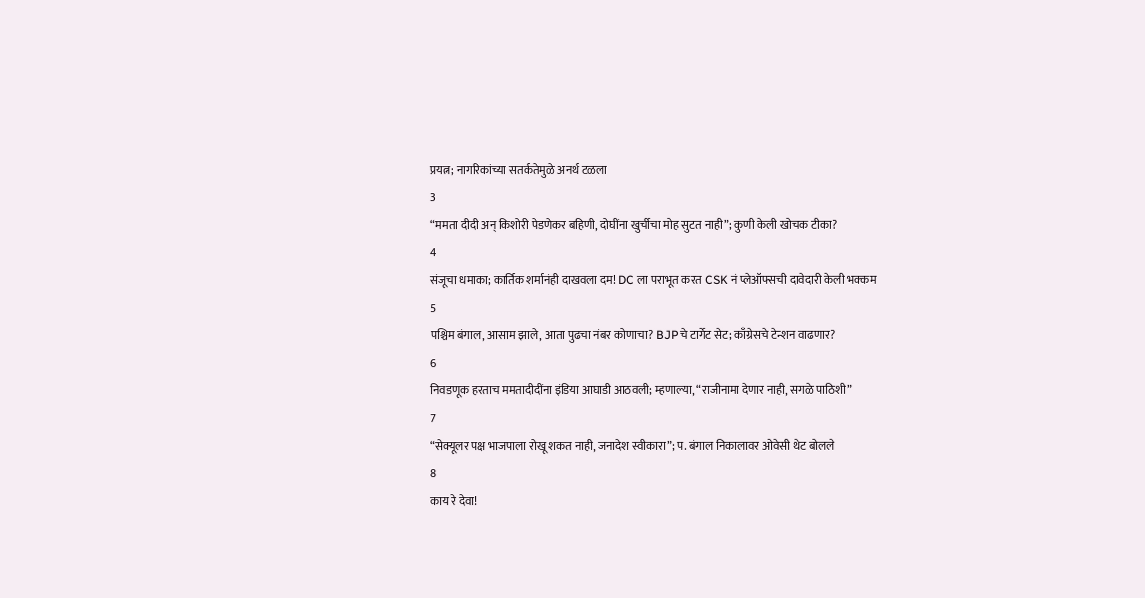प्रयत्न; नागरिकांच्या सतर्कतेमुळे अनर्थ टळला
3
“ममता दीदी अन् किशोरी पेडणेकर बहिणी, दोघींना खुर्चीचा मोह सुटत नाही”; कुणी केली खोचक टीका?
4
संजूचा धमाका; कार्तिक शर्मानंही दाखवला दम! DC ला पराभूत करत CSK नं प्लेऑफ्सची दावेदारी केली भक्कम
5
पश्चिम बंगाल, आसाम झाले, आता पुढचा नंबर कोणाचा? BJPचे टार्गेट सेट; काँग्रेसचे टेन्शन वाढणार?
6
निवडणूक हरताच ममतादीदींना इंडिया आघाडी आठवली; म्हणाल्या, “राजीनामा देणार नाही, सगळे पाठिशी”
7
“सेक्यूलर पक्ष भाजपाला रोखू शकत नाही, जनादेश स्वीकारा”; प. बंगाल निकालावर ओवेसी थेट बोलले
8
काय रे देवा!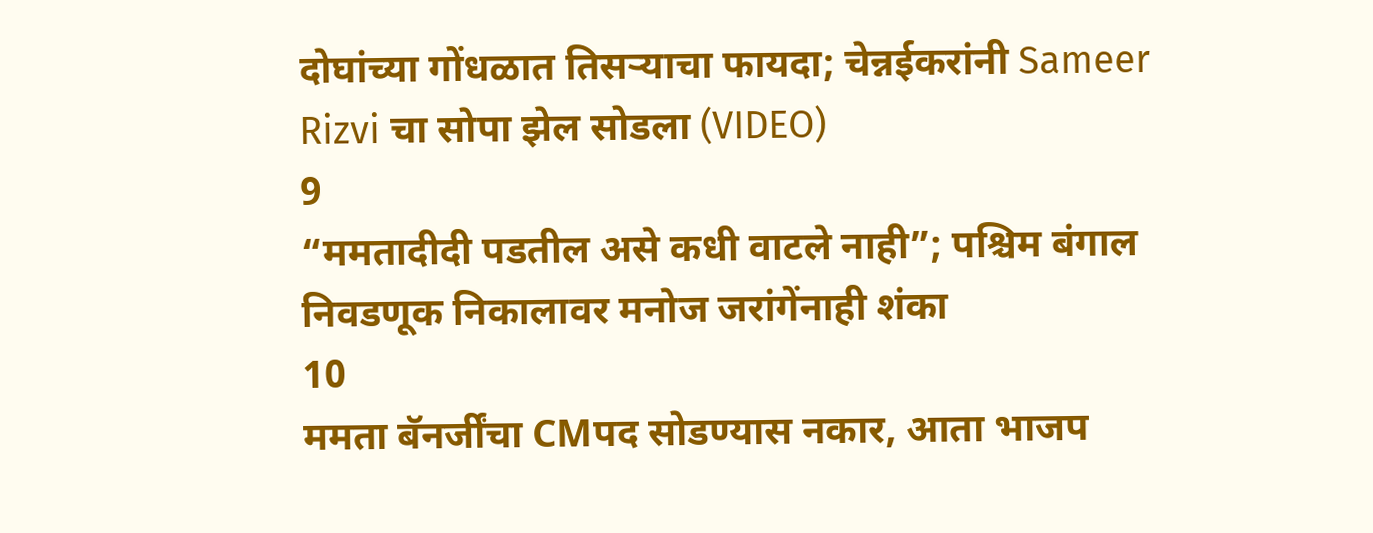दोघांच्या गोंधळात तिसऱ्याचा फायदा; चेन्नईकरांनी Sameer Rizvi चा सोपा झेल सोडला (VIDEO)
9
“ममतादीदी पडतील असे कधी वाटले नाही”; पश्चिम बंगाल निवडणूक निकालावर मनोज जरांगेंनाही शंका
10
ममता बॅनर्जींचा CMपद सोडण्यास नकार, आता भाजप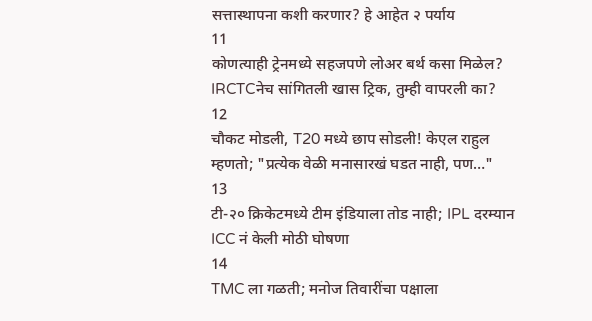सत्तास्थापना कशी करणार? हे आहेत २ पर्याय
11
कोणत्याही ट्रेनमध्ये सहजपणे लोअर बर्थ कसा मिळेल? IRCTCनेच सांगितली खास ट्रिक, तुम्ही वापरली का?
12
चौकट मोडली, T20 मध्ये छाप सोडली! केएल राहुल म्हणतो; "प्रत्येक वेळी मनासारखं घडत नाही, पण…"
13
टी-२० क्रिकेटमध्ये टीम इंडियाला तोड नाही; IPL दरम्यान ICC नं केली मोठी घोषणा
14
TMC ला गळती; मनोज तिवारींचा पक्षाला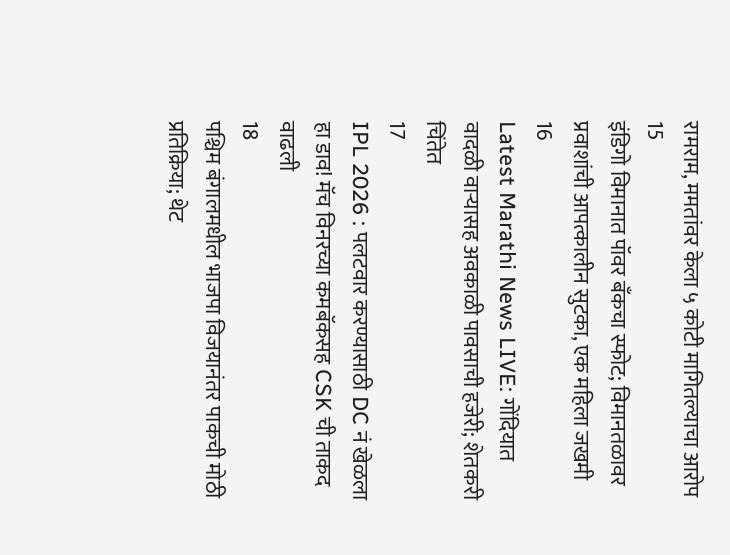रामराम, ममतांवर केला ५ कोटी मागितल्याचा आरोप
15
इंडिगो विमानात पॉवर बँकचा स्फोट; विमानतळावर प्रवाशांची आपत्कालीन सुटका, एक महिला जखमी
16
Latest Marathi News LIVE: गोंदियात वादळी वाऱ्यासह अवकाळी पावसाची हजेरी; शेतकरी चिंतेत
17
IPL 2026 : पलटवार करण्यासाठी DC नं खेळला हा डाव! मॅच विनरच्या कमबॅकसह CSK ची ताकद वाढली
18
पश्चिम बंगालमधील भाजपा विजयानंतर पाकची मोठी प्रतिक्रिया; थेट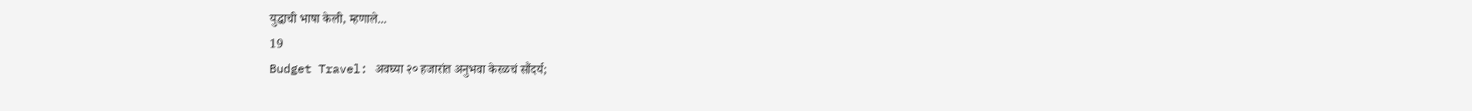युद्धाची भाषा केली, म्हणाले...
19
Budget Travel: अवघ्या २० हजारांत अनुभवा केरळचं सौंदर्य;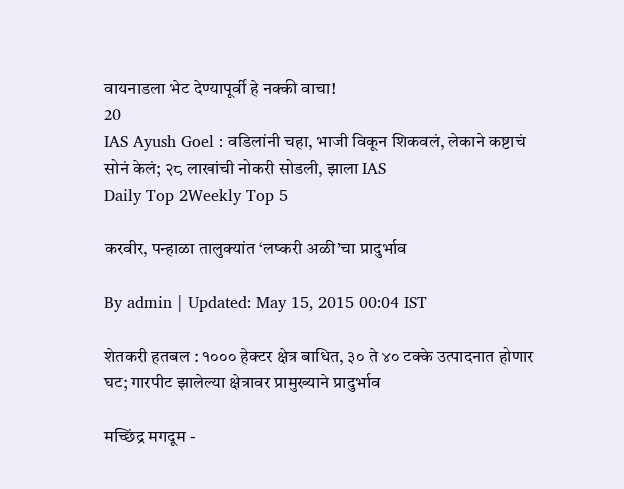वायनाडला भेट देण्यापूर्वी हे नक्की वाचा!
20
IAS Ayush Goel : वडिलांनी चहा, भाजी विकून शिकवलं, लेकाने कष्टाचं सोनं केलं; २८ लाखांची नोकरी सोडली, झाला IAS
Daily Top 2Weekly Top 5

करवीर, पन्हाळा तालुक्यांत ‘लष्करी अळी’चा प्रादुर्भाव

By admin | Updated: May 15, 2015 00:04 IST

शेतकरी हतबल : १००० हेक्टर क्षेत्र बाधित, ३० ते ४० टक्के उत्पादनात होणार घट; गारपीट झालेल्या क्षेत्रावर प्रामुख्याने प्रादुर्भाव

मच्छिंद्र मगदूम -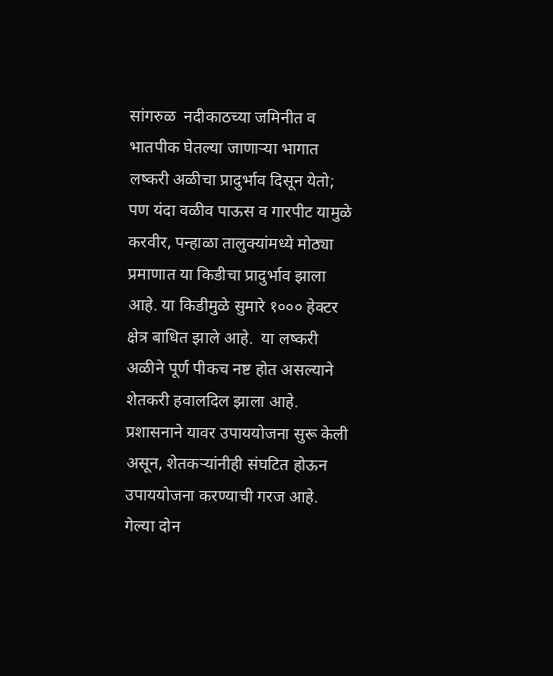सांगरुळ  नदीकाठच्या जमिनीत व भातपीक घेतल्या जाणाऱ्या भागात लष्करी अळीचा प्रादुर्भाव दिसून येतो; पण यंदा वळीव पाऊस व गारपीट यामुळे करवीर, पन्हाळा तालुक्यांमध्ये मोठ्या प्रमाणात या किडीचा प्रादुर्भाव झाला आहे. या किडीमुळे सुमारे १००० हेक्टर क्षेत्र बाधित झाले आहे.  या लष्करी अळीने पूर्ण पीकच नष्ट होत असल्याने शेतकरी हवालदिल झाला आहे. प्रशासनाने यावर उपाययोजना सुरू केली असून, शेतकऱ्यांनीही संघटित होऊन उपाययोजना करण्याची गरज आहे. गेल्या दोन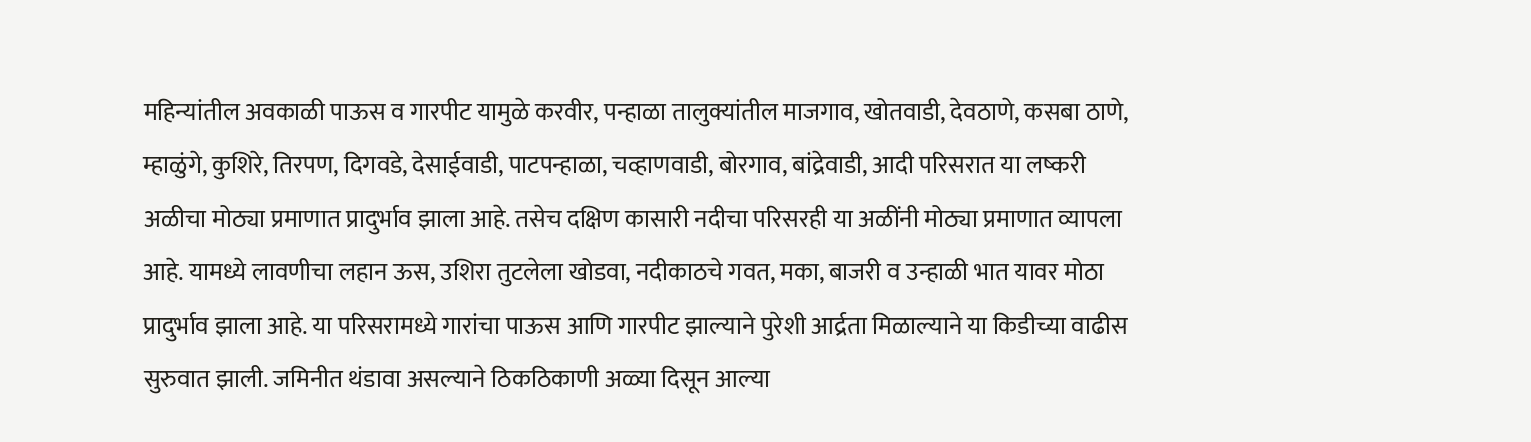महिन्यांतील अवकाळी पाऊस व गारपीट यामुळे करवीर, पन्हाळा तालुक्यांतील माजगाव, खोतवाडी, देवठाणे, कसबा ठाणे, म्हाळुंगे, कुशिरे, तिरपण, दिगवडे, देसाईवाडी, पाटपन्हाळा, चव्हाणवाडी, बोरगाव, बांद्रेवाडी, आदी परिसरात या लष्करी अळीचा मोठ्या प्रमाणात प्रादुर्भाव झाला आहे. तसेच दक्षिण कासारी नदीचा परिसरही या अळींनी मोठ्या प्रमाणात व्यापला आहे. यामध्ये लावणीचा लहान ऊस, उशिरा तुटलेला खोडवा, नदीकाठचे गवत, मका, बाजरी व उन्हाळी भात यावर मोठा प्रादुर्भाव झाला आहे. या परिसरामध्ये गारांचा पाऊस आणि गारपीट झाल्याने पुरेशी आर्द्रता मिळाल्याने या किडीच्या वाढीस सुरुवात झाली. जमिनीत थंडावा असल्याने ठिकठिकाणी अळ्या दिसून आल्या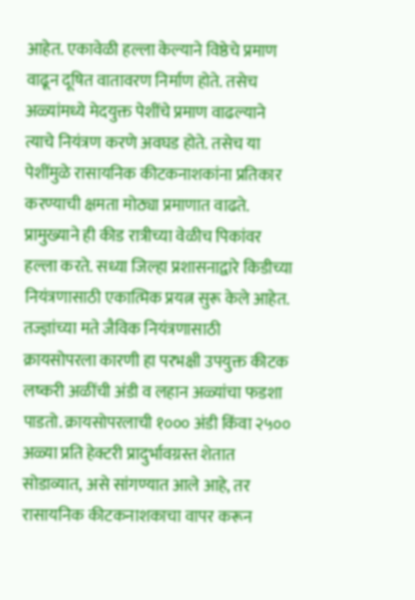आहेत. एकावेळी हल्ला केल्याने विष्ठेचे प्रमाण वाढून दूषित वातावरण निर्माण होते. तसेच अळ्यांमध्ये मेदयुक्त पेशींचे प्रमाण वाढल्याने त्याचे नियंत्रण करणे अवघड होते. तसेच या पेशींमुळे रासायनिक कीटकनाशकांना प्रतिकार करण्याची क्षमता मोठ्या प्रमाणात वाढते. प्रामुख्याने ही कीड रात्रीच्या वेळीच पिकांवर हल्ला करते. सध्या जिल्हा प्रशासनाद्वारे किडीच्या नियंत्रणासाठी एकात्मिक प्रयत्न सुरू केले आहेत. तज्ज्ञांच्या मते जैविक नियंत्रणासाठी क्रायसोपरला कारणी हा परभक्षी उपयुक्त कीटक लष्करी अळींची अंडी व लहान अळ्यांचा फडशा पाडतो. क्रायसोपरलाची १००० अंडी किंवा २५०० अळ्या प्रति हेक्टरी प्रादुर्भावग्रस्त शेतात सोडाव्यात, असे सांगण्यात आले आहे, तर रासायनिक कीटकनाशकाचा वापर करून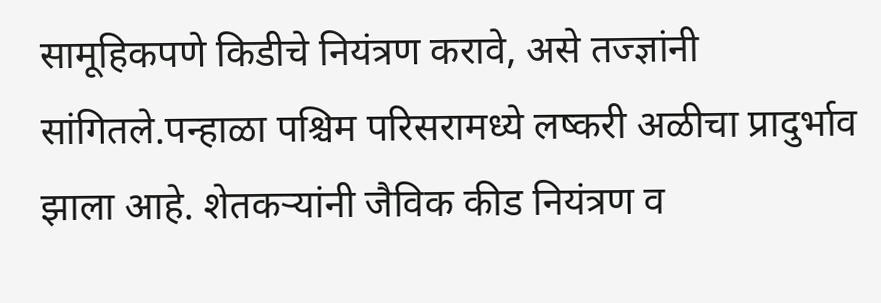सामूहिकपणे किडीचे नियंत्रण करावे, असे तज्ज्ञांनी सांगितले.पन्हाळा पश्चिम परिसरामध्ये लष्करी अळीचा प्रादुर्भाव झाला आहे. शेतकऱ्यांनी जैविक कीड नियंत्रण व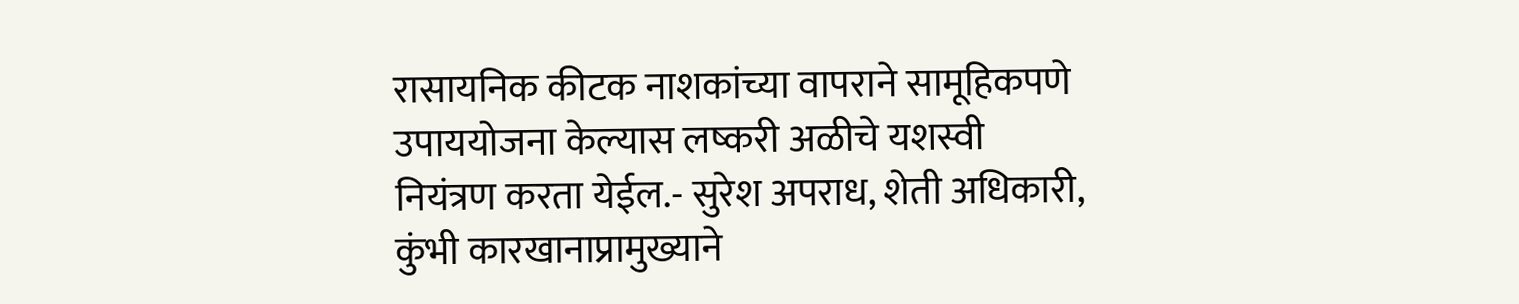रासायनिक कीटक नाशकांच्या वापराने सामूहिकपणे उपाययोजना केल्यास लष्करी अळीचे यशस्वी नियंत्रण करता येईल.- सुरेश अपराध, शेती अधिकारी, कुंभी कारखानाप्रामुख्याने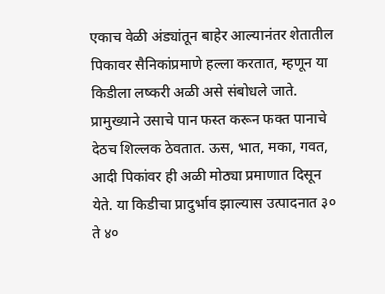एकाच वेळी अंड्यांतून बाहेर आल्यानंतर शेतातील पिकावर सैनिकांप्रमाणे हल्ला करतात, म्हणून या किडीला लष्करी अळी असे संबोधले जाते. प्रामुख्याने उसाचे पान फस्त करून फक्त पानाचे देठच शिल्लक ठेवतात. ऊस, भात, मका, गवत, आदी पिकांवर ही अळी मोठ्या प्रमाणात दिसून येते. या किडीचा प्रादुर्भाव झाल्यास उत्पादनात ३० ते ४०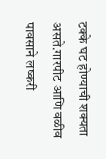टक्के घट होण्याची शक्यता असते.गारपीट आणि वळीव पावसाने लष्करी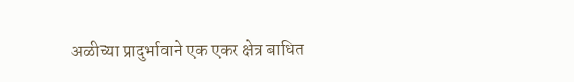अळीच्या प्रादुर्भावाने एक एकर क्षेत्र बाधित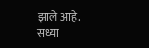झाले आहे. सध्या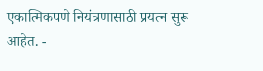एकात्मिकपणे नियंत्रणासाठी प्रयत्न सुरू आहेत. -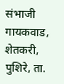संभाजी गायकवाड, शेतकरी, पुशिरे, ता.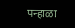पन्हाळा